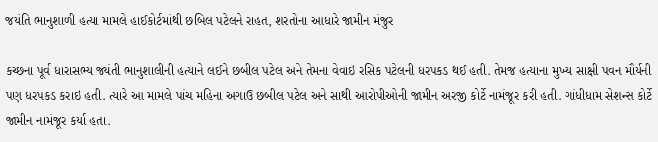જયંતિ ભાનુશાળી હત્યા મામલે હાઈકોર્ટમાંથી છબિલ પટેલને રાહત, શરતોના આધારે જામીન મંજુર

કચ્છના પૂર્વ ધારાસભ્ય જ્યંતી ભાનુશાલીની હત્યાને લઈને છબીલ પટેલ અને તેમના વેવાઇ રસિક પટેલની ધરપકડ થઈ હતી. તેમજ હત્યાના મુખ્ય સાક્ષી પવન મૌર્યની પણ ધરપકડ કરાઇ હતી. ત્યારે આ મામલે પાંચ મહિના અગાઉ છબીલ પટેલ અને સાથી આરોપીઓની જામીન અરજી કોર્ટે નામંજૂર કરી હતી. ગાંધીધામ સેશન્સ કોર્ટે જામીન નામંજૂર કર્યા હતા.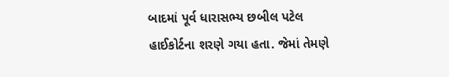બાદમાં પૂર્વ ધારાસભ્ય છબીલ પટેલ હાઈકોર્ટના શરણે ગયા હતા. જેમાં તેમણે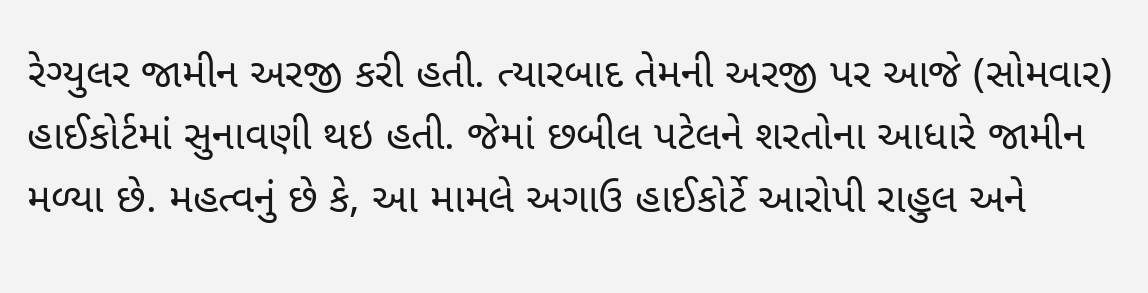રેગ્યુલર જામીન અરજી કરી હતી. ત્યારબાદ તેમની અરજી પર આજે (સોમવાર) હાઈકોર્ટમાં સુનાવણી થઇ હતી. જેમાં છબીલ પટેલને શરતોના આધારે જામીન મળ્યા છે. મહત્વનું છે કે, આ મામલે અગાઉ હાઈકોર્ટે આરોપી રાહુલ અને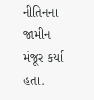નીતિનના જામીન મંજૂર કર્યા હતા.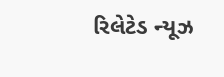રિલેટેડ ન્યૂઝ